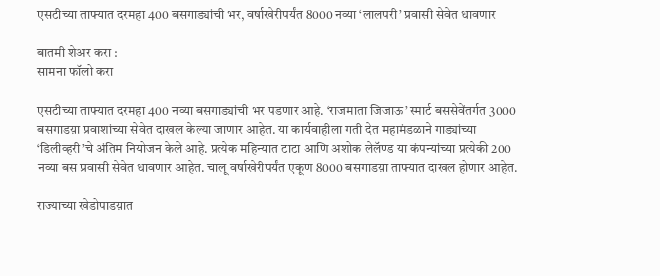एसटीच्या ताफ्यात दरमहा 400 बसगाड्यांची भर, वर्षाखेरीपर्यंत 8000 नव्या ‘लालपरी’ प्रवासी सेवेत धावणार

बातमी शेअर करा :
सामना फॉलो करा

एसटीच्या ताफ्यात दरमहा 400 नव्या बसगाड्यांची भर पडणार आहे. ‘राजमाता जिजाऊ’ स्मार्ट बससेवेंतर्गत 3000 बसगाडय़ा प्रवाशांच्या सेवेत दाखल केल्या जाणार आहेत. या कार्यवाहीला गती देत महामंडळाने गाड्यांच्या ‘डिलीव्हरी’चे अंतिम नियोजन केले आहे. प्रत्येक महिन्यात टाटा आणि अशोक लेलॅण्ड या कंपन्यांच्या प्रत्येकी 200 नव्या बस प्रवासी सेवेत धावणार आहेत. चालू वर्षाखेरीपर्यंत एकूण 8000 बसगाडय़ा ताफ्यात दाखल होणार आहेत.

राज्याच्या खेडोपाडय़ात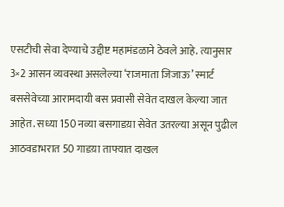एसटीची सेवा देण्याचे उद्दीष्ट महामंडळाने ठेवले आहे. त्यानुसार 3×2 आसन व्यवस्था असलेल्या ‘राजमाता जिजाऊ’ स्मार्ट बससेवेच्या आरामदायी बस प्रवासी सेवेत दाखल केल्या जात आहेत. सध्या 150 नव्या बसगाडय़ा सेवेत उतरल्या असून पुढील आठवडाभरात 50 गाडय़ा ताफ्यात दाखल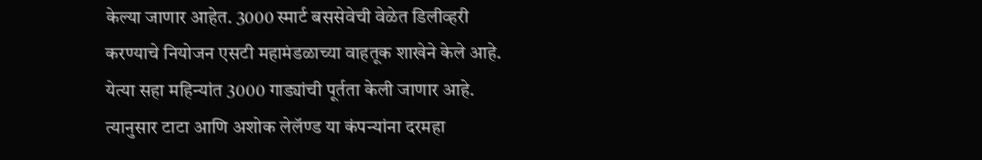केल्या जाणार आहेत. 3000 स्मार्ट बससेवेची वेळेत डिलीव्हरी करण्याचे नियोजन एसटी महामंडळाच्या वाहतूक शाखेने केले आहे. येत्या सहा महिन्यांत 3000 गाड्यांची पूर्तता केली जाणार आहे. त्यानुसार टाटा आणि अशोक लेलॅण्ड या कंपन्यांना दरमहा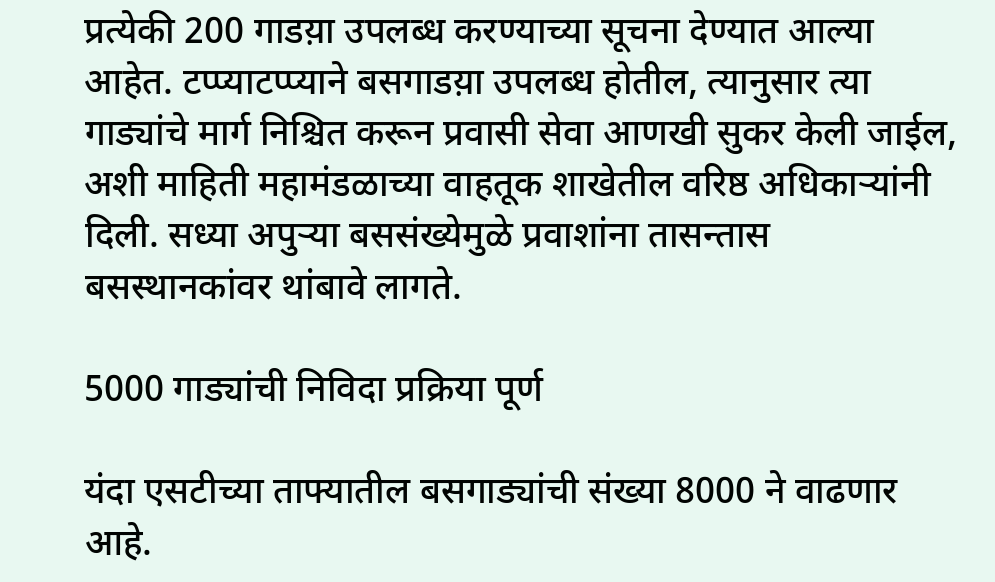प्रत्येकी 200 गाडय़ा उपलब्ध करण्याच्या सूचना देण्यात आल्या आहेत. टप्प्याटप्प्याने बसगाडय़ा उपलब्ध होतील, त्यानुसार त्या गाड्यांचे मार्ग निश्चित करून प्रवासी सेवा आणखी सुकर केली जाईल, अशी माहिती महामंडळाच्या वाहतूक शाखेतील वरिष्ठ अधिकाऱ्यांनी दिली. सध्या अपुऱ्या बससंख्येमुळे प्रवाशांना तासन्तास बसस्थानकांवर थांबावे लागते.

5000 गाड्यांची निविदा प्रक्रिया पूर्ण

यंदा एसटीच्या ताफ्यातील बसगाड्यांची संख्या 8000 ने वाढणार आहे.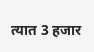त्यात 3 हजार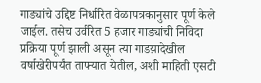गाड्यांचे उद्दिष्ट निर्धारित वेळापत्रकानुसार पूर्ण केले जाईल. तसेच उर्वरित 5 हजार गाड्यांची निविदा प्रक्रिया पूर्ण झाली असून त्या गाडय़ादेखील वर्षाखेरीपर्यंत ताफ्यात येतील, अशी माहिती एसटी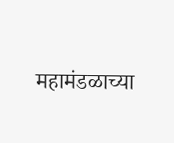महामंडळाच्या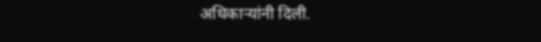अधिकाऱ्यांनी दिली.